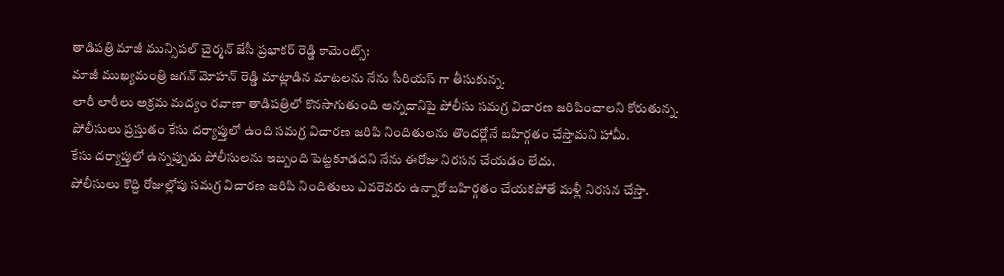తాడిపత్రి మాజీ మున్సిపల్ చైర్మన్ జేసీ ప్రభాకర్ రెడ్డి కామెంట్స్:
మాజీ ముఖ్యమంత్రి జగన్ మోహన్ రెడ్డి మాట్లాడిన మాటలను నేను సీరియస్ గా తీసుకున్న.
లారీ లారీలు అక్రమ మద్యం రవాణా తాడిపత్రిలో కొనసాగుతుంది అన్నదానిపై పోలీసు సమగ్ర విచారణ జరిపించాలని కోరుతున్న.
పోలీసులు ప్రస్తుతం కేసు దర్యాప్తులో ఉంది సమగ్ర విచారణ జరిపి నిందితులను తొందర్లోనే బహిర్గతం చేస్తామని హామీ.
కేసు దర్యాప్తులో ఉన్నప్పుడు పోలీసులను ఇబ్బంది పెట్టకూడదని నేను ఈరోజు నిరసన చేయడం లేదు.
పోలీసులు కొద్ది రోజుల్లోపు సమగ్ర విచారణ జరిపి నిందితులు ఎవరెవరు ఉన్నారో బహిర్గతం చేయకపోతే మళ్లీ నిరసన చేస్తా.